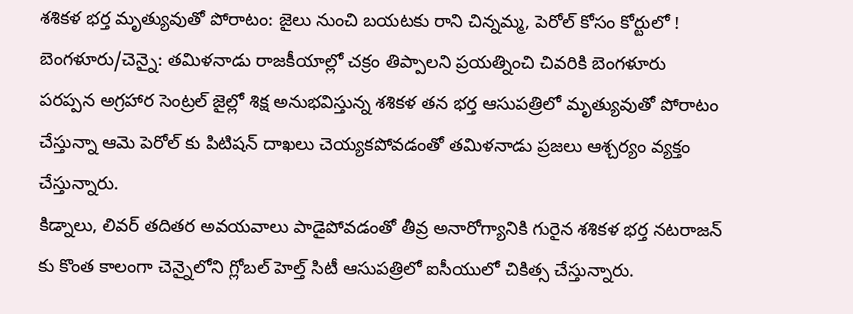శశికళ భర్త మృత్యువుతో పోరాటం: జైలు నుంచి బయటకు రాని చిన్నమ్మ, పెరోల్ కోసం కోర్టులో !
బెంగళూరు/చెన్నై: తమిళనాడు రాజకీయాల్లో చక్రం తిప్పాలని ప్రయత్నించి చివరికి బెంగళూరు పరప్పన అగ్రహార సెంట్రల్ జైల్లో శిక్ష అనుభవిస్తున్న శశికళ తన భర్త ఆసుపత్రిలో మృత్యువుతో పోరాటం చేస్తున్నా ఆమె పెరోల్ కు పిటిషన్ దాఖలు చెయ్యకపోవడంతో తమిళనాడు ప్రజలు ఆశ్చర్యం వ్యక్తం చేస్తున్నారు.
కిడ్నాలు, లివర్ తదితర అవయవాలు పాడైపోవడంతో తీవ్ర అనారోగ్యానికి గురైన శశికళ భర్త నటరాజన్ కు కొంత కాలంగా చెన్నైలోని గ్లోబల్ హెల్త్ సిటీ ఆసుపత్రిలో ఐసీయులో చికిత్స చేస్తున్నారు.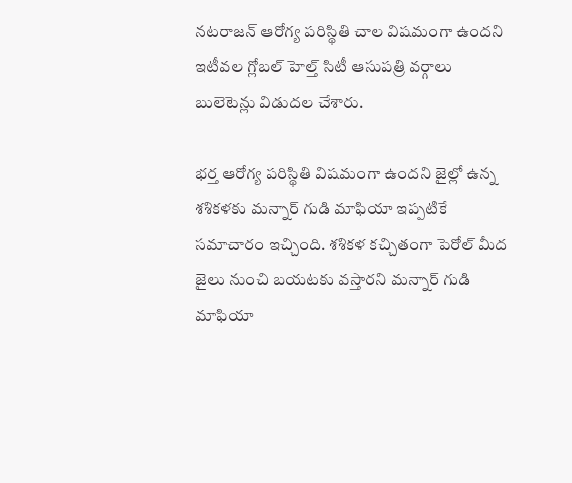నటరాజన్ ఆరోగ్య పరిస్థితి చాల విషమంగా ఉందని ఇటీవల గ్లోబల్ హెల్త్ సిటీ ఆసుపత్రి వర్గాలు బులెటెన్లు విడుదల చేశారు.

భర్త ఆరోగ్య పరిస్థితి విషమంగా ఉందని జైల్లో ఉన్న శశికళకు మన్నార్ గుడి మాఫియా ఇప్పటికే సమాచారం ఇచ్చింది. శశికళ కచ్చితంగా పెరోల్ మీద జైలు నుంచి బయటకు వస్తారని మన్నార్ గుడి మాఫియా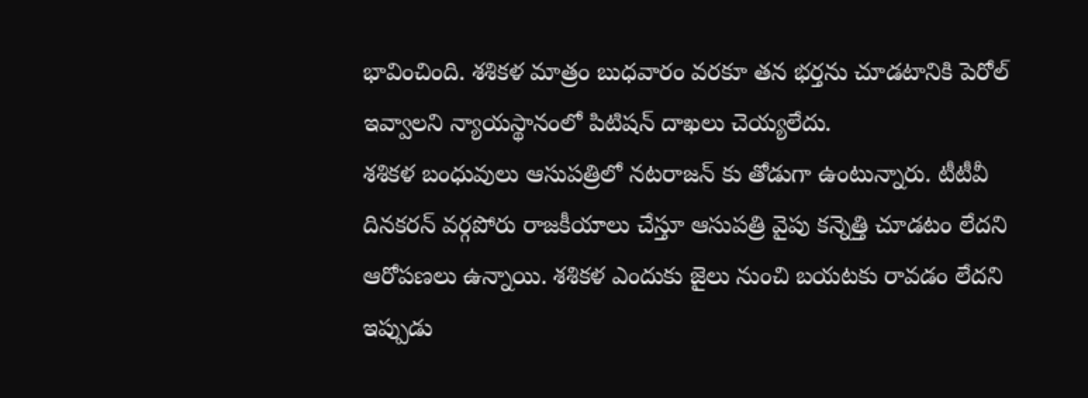భావించింది. శశికళ మాత్రం బుధవారం వరకూ తన భర్తను చూడటానికి పెరోల్ ఇవ్వాలని న్యాయస్థానంలో పిటిషన్ దాఖలు చెయ్యలేదు.
శశికళ బంధువులు ఆసుపత్రిలో నటరాజన్ కు తోడుగా ఉంటున్నారు. టీటీవీ దినకరన్ వర్గపోరు రాజకీయాలు చేస్తూ ఆసుపత్రి వైపు కన్నెత్తి చూడటం లేదని ఆరోపణలు ఉన్నాయి. శశికళ ఎందుకు జైలు నుంచి బయటకు రావడం లేదని ఇప్పుడు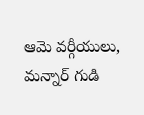ఆమె వర్గీయులు, మన్నార్ గుడి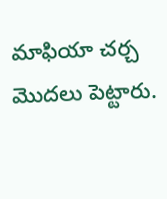మాఫియా చర్చ మొదలు పెట్టారు.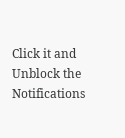Click it and Unblock the Notifications